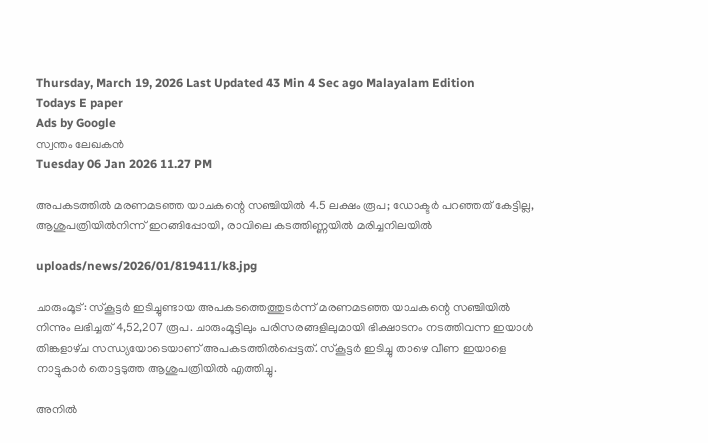Thursday, March 19, 2026 Last Updated 43 Min 4 Sec ago Malayalam Edition
Todays E paper
Ads by Google
സ്വന്തം ലേഖകന്‍
Tuesday 06 Jan 2026 11.27 PM

അപകടത്തില്‍ മരണമടഞ്ഞ യാചകന്റെ സഞ്ചിയില്‍ 4.5 ലക്ഷം രൂപ; ഡോക്ടര്‍ പറഞ്ഞത് കേട്ടില്ല, ആശുപത്രിയില്‍നിന്ന് ഇറങ്ങിപ്പോയി, രാവിലെ കടത്തിണ്ണയില്‍ മരിച്ചനിലയില്‍

uploads/news/2026/01/819411/k8.jpg

ചാരുംമൂട്‌: സ്‌കൂട്ടര്‍ ഇടിച്ചുണ്ടായ അപകടത്തെത്തുടര്‍ന്ന്‌ മരണമടഞ്ഞ യാചകന്റെ സഞ്ചിയില്‍ നിന്നും ലഭിച്ചത്‌ 4,52,207 രൂപ. ചാരുംമൂട്ടിലും പരിസരങ്ങളിലുമായി ഭിക്ഷാടനം നടത്തിവന്ന ഇയാള്‍ തിങ്കളാഴ്‌ച സന്ധ്യയോടെയാണ്‌ അപകടത്തില്‍പ്പെട്ടത്‌. സ്‌കൂട്ടര്‍ ഇടിച്ചു താഴെ വീണ ഇയാളെ നാട്ടുകാര്‍ തൊട്ടടുത്ത ആശുപത്രിയില്‍ എത്തിച്ചു.

അനില്‍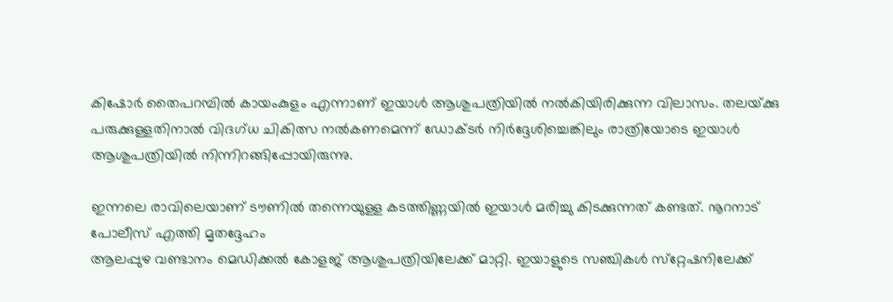കിഷോര്‍ തൈപറമ്പില്‍ കായംകുളം എന്നാണ്‌ ഇയാള്‍ ആശുപത്രിയില്‍ നല്‍കിയിരിക്കുന്ന വിലാസം. തലയ്‌ക്കു പരുക്കുള്ളതിനാല്‍ വിദഗ്‌ധ ചികിത്സ നല്‍കണമെന്ന്‌ ഡോക്‌ടര്‍ നിര്‍ദ്ദേശിച്ചെങ്കിലും രാത്രിയോടെ ഇയാള്‍ ആശുപത്രിയില്‍ നിന്നിറങ്ങിപ്പോയിരുന്നു.

ഇന്നലെ രാവിലെയാണ്‌ ടൗണില്‍ തന്നെയുള്ള കടത്തിണ്ണയില്‍ ഇയാള്‍ മരിച്ചു കിടക്കുന്നത്‌ കണ്ടത്‌. നൂറനാട്‌ പോലീസ്‌ എത്തി മൃതദ്ദേഹം
ആലപ്പുഴ വണ്ടാനം മെഡിക്കല്‍ കോളജ്‌ ആശുപത്രിയിലേക്ക്‌ മാറ്റി. ഇയാളുടെ സഞ്ചികള്‍ സ്‌റ്റേഷനിലേക്ക്‌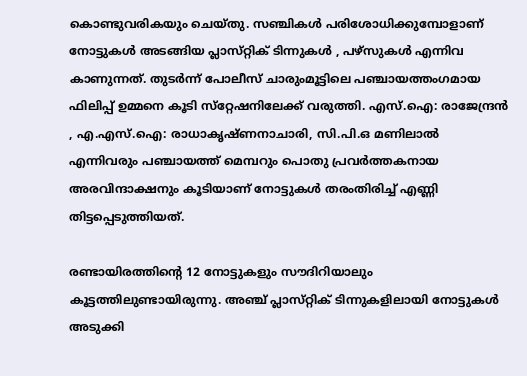കൊണ്ടുവരികയും ചെയ്‌തു. സഞ്ചികള്‍ പരിശോധിക്കുമ്പോളാണ്‌ നോട്ടുകള്‍ അടങ്ങിയ പ്ലാസ്‌റ്റിക്‌ ടിന്നുകള്‍ , പഴ്‌സുകള്‍ എന്നിവ കാണുന്നത്‌. തുടര്‍ന്ന്‌ പോലീസ്‌ ചാരുംമൂട്ടിലെ പഞ്ചായത്തംഗമായ ഫിലിപ്പ്‌ ഉമ്മനെ കൂടി സ്‌റ്റേഷനിലേക്ക്‌ വരുത്തി. എസ്‌.ഐ: രാജേന്ദ്രന്‍ , എ.എസ്‌.ഐ: രാധാകൃഷ്‌ണനാചാരി, സി.പി.ഒ മണിലാല്‍ എന്നിവരും പഞ്ചായത്ത്‌ മെമ്പറും പൊതു പ്രവര്‍ത്തകനായ അരവിന്ദാക്ഷനും കൂടിയാണ്‌ നോട്ടുകള്‍ തരംതിരിച്ച്‌ എണ്ണി തിട്ടപ്പെടുത്തിയത്‌.

രണ്ടായിരത്തിന്റെ 12 നോട്ടുകളും സൗദിറിയാലും കൂട്ടത്തിലുണ്ടായിരുന്നു. അഞ്ച്‌ പ്ലാസ്‌റ്റിക്‌ ടിന്നുകളിലായി നോട്ടുകള്‍ അടുക്കി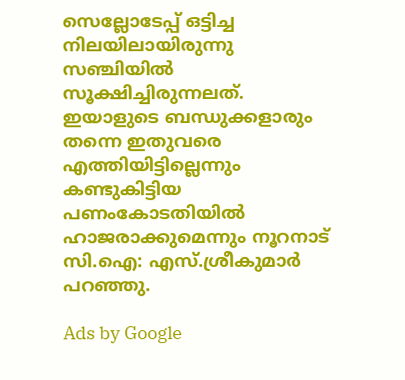സെല്ലോടേപ്പ്‌ ഒട്ടിച്ച നിലയിലായിരുന്നു സഞ്ചിയില്‍ സൂക്ഷിച്ചിരുന്നലത്‌. ഇയാളുടെ ബന്ധുക്കളാരും തന്നെ ഇതുവരെ എത്തിയിട്ടില്ലെന്നും കണ്ടുകിട്ടിയ പണംകോടതിയില്‍ ഹാജരാക്കുമെന്നും നൂറനാട്‌ സി.ഐ: എസ്‌.ശ്രീകുമാര്‍ പറഞ്ഞു.

Ads by Google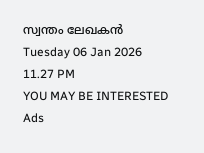സ്വന്തം ലേഖകന്‍
Tuesday 06 Jan 2026 11.27 PM
YOU MAY BE INTERESTED
Ads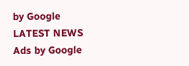by Google
LATEST NEWS
Ads by Google